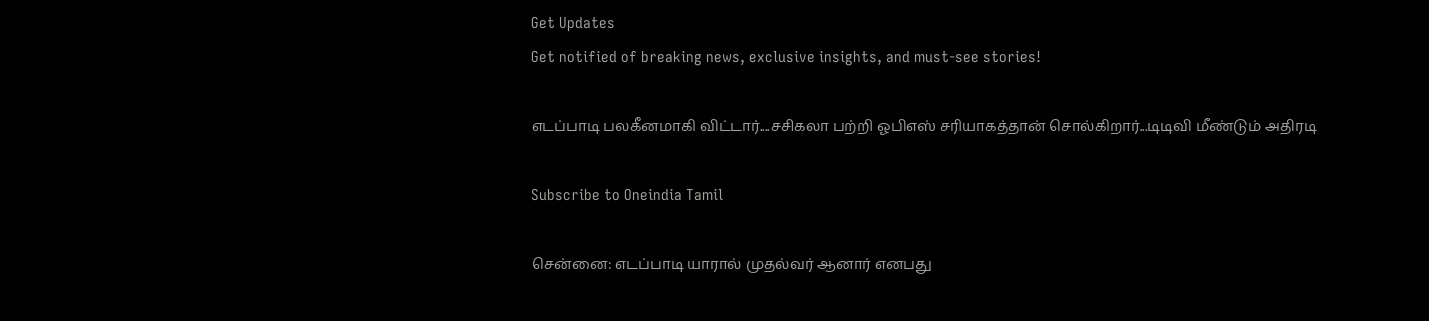Get Updates
Get notified of breaking news, exclusive insights, and must-see stories!

எடப்பாடி பலகீனமாகி விட்டார்....சசிகலா பற்றி ஓபிஎஸ் சரியாகத்தான் சொல்கிறார்...டிடிவி மீண்டும் அதிரடி

Subscribe to Oneindia Tamil

சென்னை: எடப்பாடி யாரால் முதல்வர் ஆனார் எனபது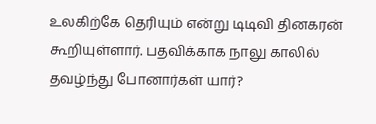உலகிற்கே தெரியும் என்று டிடிவி தினகரன் கூறியுள்ளார். பதவிக்காக நாலு காலில் தவழ்ந்து போனார்கள் யார்?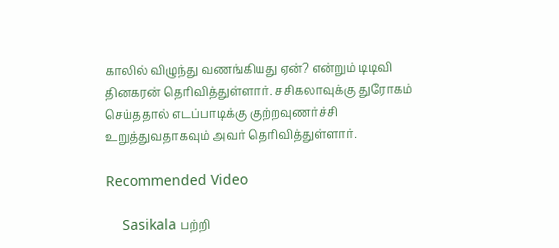காலில் விழுந்து வணங்கியது ஏன்? என்றும் டிடிவி தினகரன் தெரிவித்துள்ளார். சசிகலாவுக்கு துரோகம் செய்ததால் எடப்பாடிக்கு குற்றவுணர்ச்சி உறுத்துவதாகவும் அவர் தெரிவித்துள்ளார்.

Recommended Video

    Sasikala பற்றி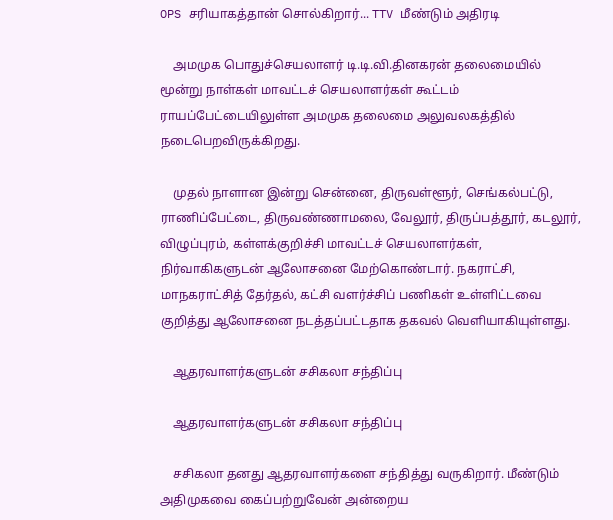OPS சரியாகத்தான் சொல்கிறார்... TTV மீண்டும் அதிரடி

    அமமுக பொதுச்செயலாளர் டி.டி.வி.தினகரன் தலைமையில் மூன்று நாள்கள் மாவட்டச் செயலாளர்கள் கூட்டம் ராயப்பேட்டையிலுள்ள அமமுக தலைமை அலுவலகத்தில் நடைபெறவிருக்கிறது.

    முதல் நாளான இன்று சென்னை, திருவள்ளூர், செங்கல்பட்டு, ராணிப்பேட்டை, திருவண்ணாமலை, வேலூர், திருப்பத்தூர், கடலூர், விழுப்புரம், கள்ளக்குறிச்சி மாவட்டச் செயலாளர்கள், நிர்வாகிகளுடன் ஆலோசனை மேற்கொண்டார். நகராட்சி, மாநகராட்சித் தேர்தல், கட்சி வளர்ச்சிப் பணிகள் உள்ளிட்டவை குறித்து ஆலோசனை நடத்தப்பட்டதாக தகவல் வெளியாகியுள்ளது.

    ஆதரவாளர்களுடன் சசிகலா சந்திப்பு

    ஆதரவாளர்களுடன் சசிகலா சந்திப்பு

    சசிகலா தனது ஆதரவாளர்களை சந்தித்து வருகிறார். மீண்டும் அதிமுகவை கைப்பற்றுவேன் அன்றைய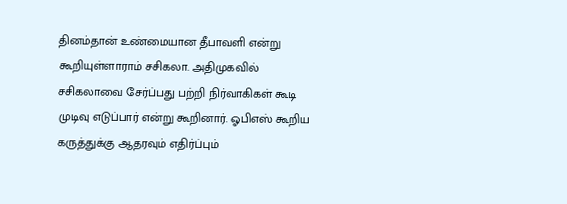தினம்தான் உண்மையான தீபாவளி என்று கூறியுள்ளாராம் சசிகலா. அதிமுகவில் சசிகலாவை சேர்ப்பது பற்றி நிர்வாகிகள் கூடி முடிவு எடுப்பார் என்று கூறினார். ஓபிஎஸ் கூறிய கருத்துக்கு ஆதரவும் எதிர்ப்பும்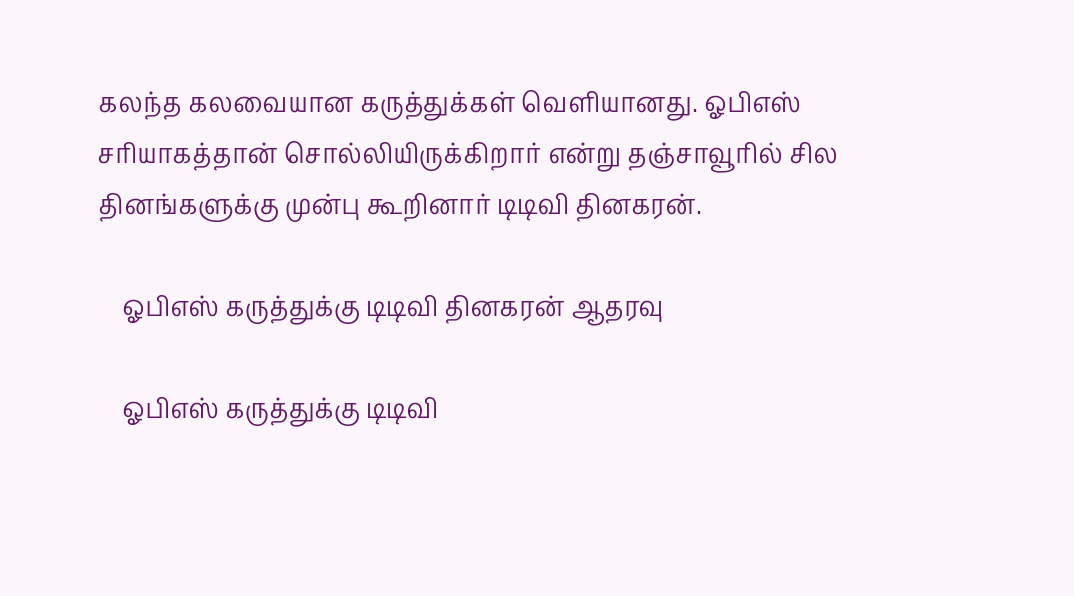கலந்த கலவையான கருத்துக்கள் வெளியானது. ஓபிஎஸ் சரியாகத்தான் சொல்லியிருக்கிறார் என்று தஞ்சாவூரில் சில தினங்களுக்கு முன்பு கூறினார் டிடிவி தினகரன்.

    ஓபிஎஸ் கருத்துக்கு டிடிவி தினகரன் ஆதரவு

    ஓபிஎஸ் கருத்துக்கு டிடிவி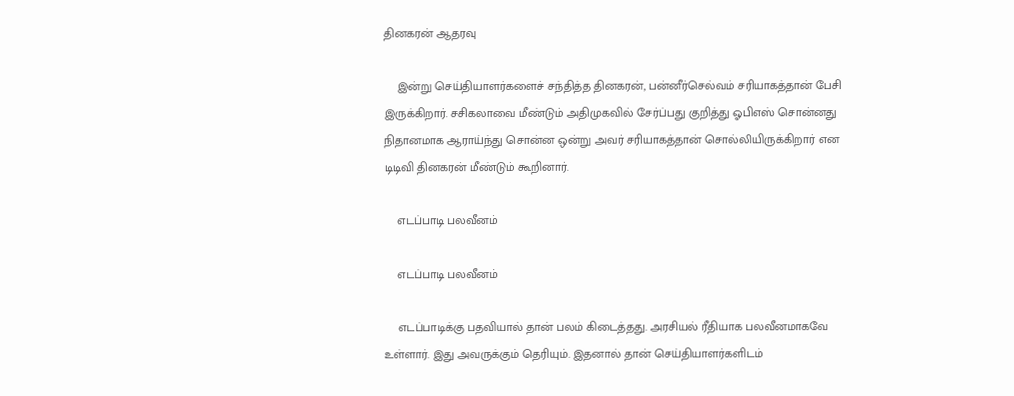தினகரன் ஆதரவு

    இன்று செய்தியாளர்களைச் சந்தித்த தினகரன், பன்னீர்செல்வம் சரியாகத்தான் பேசி இருக்கிறார். சசிகலாவை மீண்டும் அதிமுகவில் சேர்ப்பது குறித்து ஓபிஎஸ் சொன்னது நிதானமாக ஆராய்ந்து சொன்ன ஒன்று அவர் சரியாகத்தான் சொல்லியிருக்கிறார் என டிடிவி தினகரன் மீண்டும் கூறினார்.

    எடப்பாடி பலவீனம்

    எடப்பாடி பலவீனம்

    எடப்பாடிக்கு பதவியால் தான் பலம் கிடைத்தது. அரசியல் ரீதியாக பலவீனமாகவே உள்ளார். இது அவருக்கும் தெரியும். இதனால் தான் செய்தியாளர்களிடம்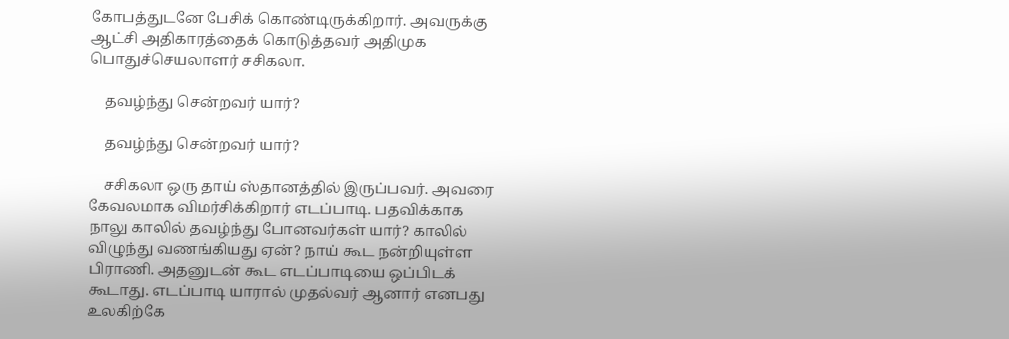கோபத்துடனே பேசிக் கொண்டிருக்கிறார். அவருக்கு ஆட்சி அதிகாரத்தைக் கொடுத்தவர் அதிமுக பொதுச்செயலாளர் சசிகலா.

    தவழ்ந்து சென்றவர் யார்?

    தவழ்ந்து சென்றவர் யார்?

    சசிகலா ஒரு தாய் ஸ்தானத்தில் இருப்பவர். அவரை கேவலமாக விமர்சிக்கிறார் எடப்பாடி. பதவிக்காக நாலு காலில் தவழ்ந்து போனவர்கள் யார்? காலில் விழுந்து வணங்கியது ஏன்? நாய் கூட நன்றியுள்ள பிராணி. அதனுடன் கூட எடப்பாடியை ஒப்பிடக் கூடாது. எடப்பாடி யாரால் முதல்வர் ஆனார் எனபது உலகிற்கே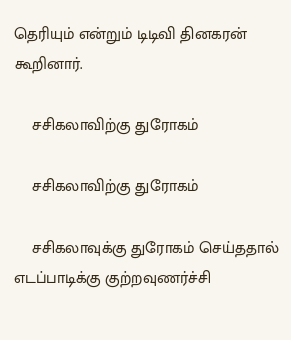தெரியும் என்றும் டிடிவி தினகரன் கூறினார்.

    சசிகலாவிற்கு துரோகம்

    சசிகலாவிற்கு துரோகம்

    சசிகலாவுக்கு துரோகம் செய்ததால் எடப்பாடிக்கு குற்றவுணர்ச்சி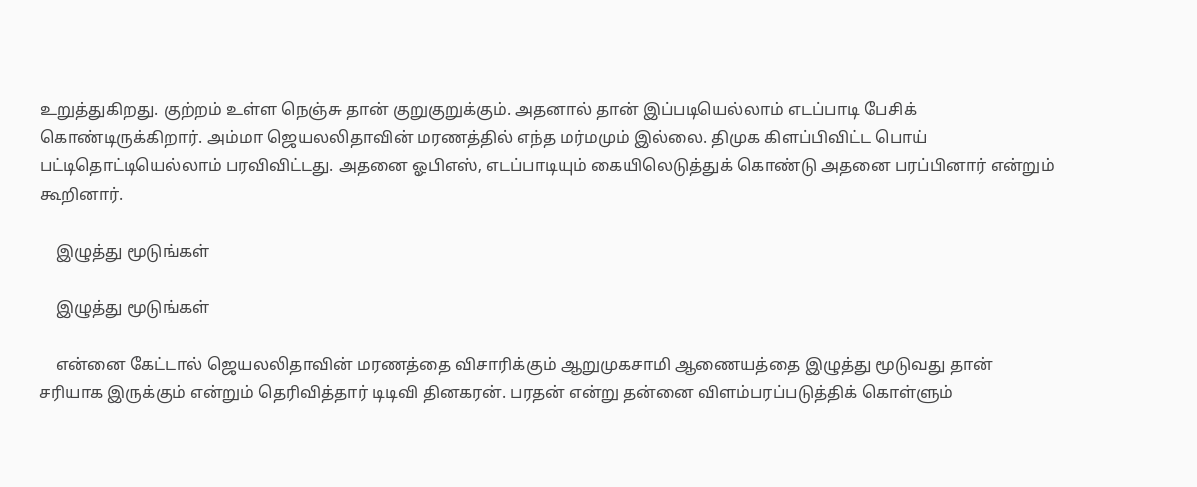உறுத்துகிறது. குற்றம் உள்ள நெஞ்சு தான் குறுகுறுக்கும். அதனால் தான் இப்படியெல்லாம் எடப்பாடி பேசிக் கொண்டிருக்கிறார். அம்மா ஜெயலலிதாவின் மரணத்தில் எந்த மர்மமும் இல்லை. திமுக கிளப்பிவிட்ட பொய் பட்டிதொட்டியெல்லாம் பரவிவிட்டது. அதனை ஓபிஎஸ், எடப்பாடியும் கையிலெடுத்துக் கொண்டு அதனை பரப்பினார் என்றும் கூறினார்.

    இழுத்து மூடுங்கள்

    இழுத்து மூடுங்கள்

    என்னை கேட்டால் ஜெயலலிதாவின் மரணத்தை விசாரிக்கும் ஆறுமுகசாமி ஆணையத்தை இழுத்து மூடுவது தான் சரியாக இருக்கும் என்றும் தெரிவித்தார் டிடிவி தினகரன். பரதன் என்று தன்னை விளம்பரப்படுத்திக் கொள்ளும்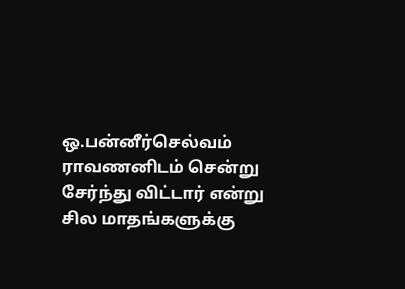ஒ.பன்னீர்செல்வம் ராவணனிடம் சென்று சேர்ந்து விட்டார் என்று சில மாதங்களுக்கு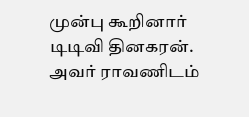முன்பு கூறினார் டிடிவி தினகரன். அவர் ராவணிடம்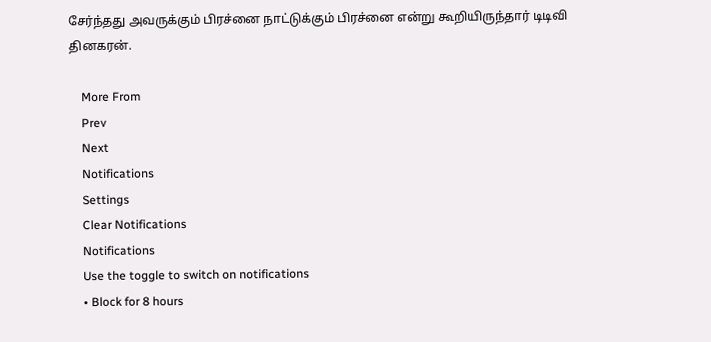சேர்ந்தது அவருக்கும் பிரச்னை நாட்டுக்கும் பிரச்னை என்று கூறியிருந்தார் டிடிவி தினகரன்.

    More From
    Prev
    Next
    Notifications
    Settings
    Clear Notifications
    Notifications
    Use the toggle to switch on notifications
    • Block for 8 hours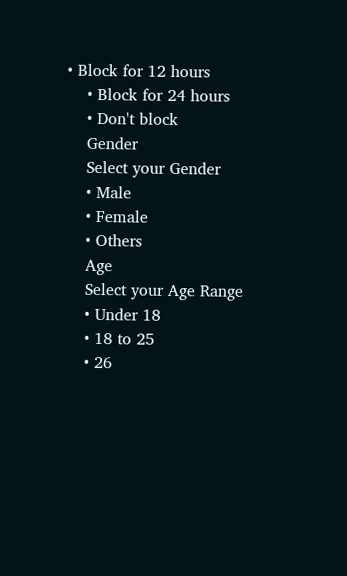• Block for 12 hours
    • Block for 24 hours
    • Don't block
    Gender
    Select your Gender
    • Male
    • Female
    • Others
    Age
    Select your Age Range
    • Under 18
    • 18 to 25
    • 26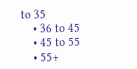to 35
    • 36 to 45
    • 45 to 55
    • 55+